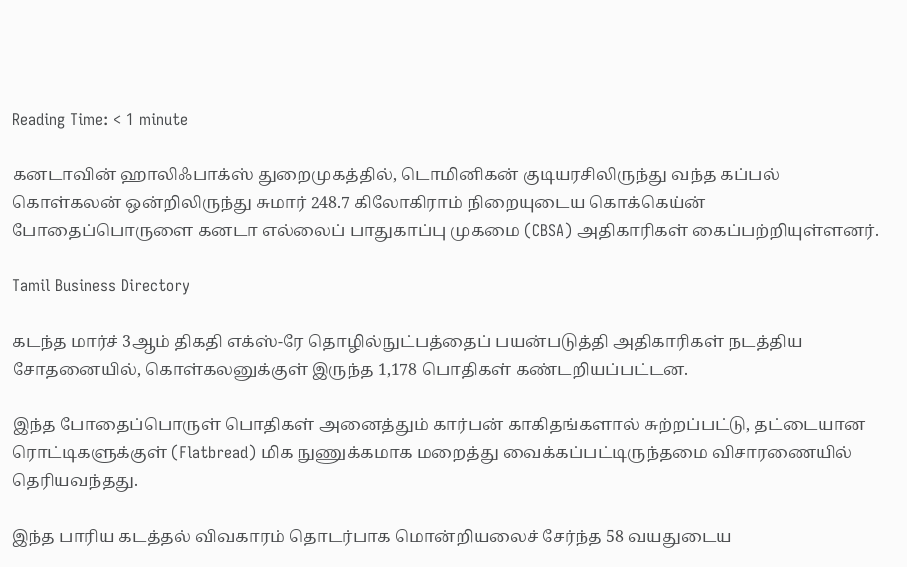Reading Time: < 1 minute

கனடாவின் ஹாலிஃபாக்ஸ் துறைமுகத்தில், டொமினிகன் குடியரசிலிருந்து வந்த கப்பல் கொள்கலன் ஒன்றிலிருந்து சுமார் 248.7 கிலோகிராம் நிறையுடைய கொக்கெய்ன் போதைப்பொருளை கனடா எல்லைப் பாதுகாப்பு முகமை (CBSA) அதிகாரிகள் கைப்பற்றியுள்ளனர்.

Tamil Business Directory

கடந்த மார்ச் 3ஆம் திகதி எக்ஸ்-ரே தொழில்நுட்பத்தைப் பயன்படுத்தி அதிகாரிகள் நடத்திய சோதனையில், கொள்கலனுக்குள் இருந்த 1,178 பொதிகள் கண்டறியப்பட்டன.

இந்த போதைப்பொருள் பொதிகள் அனைத்தும் கார்பன் காகிதங்களால் சுற்றப்பட்டு, தட்டையான ரொட்டிகளுக்குள் (Flatbread) மிக நுணுக்கமாக மறைத்து வைக்கப்பட்டிருந்தமை விசாரணையில் தெரியவந்தது.

இந்த பாரிய கடத்தல் விவகாரம் தொடர்பாக மொன்றியலைச் சேர்ந்த 58 வயதுடைய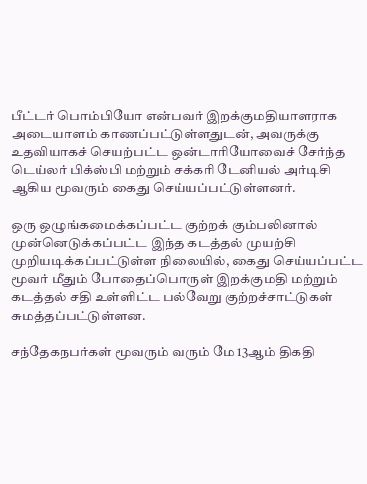பீட்டர் பொம்பியோ என்பவர் இறக்குமதியாளராக அடையாளம் காணப்பட்டுள்ளதுடன், அவருக்கு உதவியாகச் செயற்பட்ட ஒன்டாரியோவைச் சேர்ந்த டெய்லர் பிக்ஸ்பி மற்றும் சக்கரி டேனியல் அர்டிசி ஆகிய மூவரும் கைது செய்யப்பட்டுள்ளனர்.

ஒரு ஒழுங்கமைக்கப்பட்ட குற்றக் கும்பலினால் முன்னெடுக்கப்பட்ட இந்த கடத்தல் முயற்சி முறியடிக்கப்பட்டுள்ள நிலையில், கைது செய்யப்பட்ட மூவர் மீதும் போதைப்பொருள் இறக்குமதி மற்றும் கடத்தல் சதி உள்ளிட்ட பல்வேறு குற்றச்சாட்டுகள் சுமத்தப்பட்டுள்ளன.

சந்தேகநபர்கள் மூவரும் வரும் மே 13ஆம் திகதி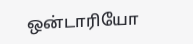ஒன்டாரியோ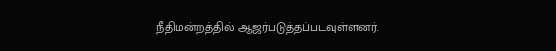நீதிமன்றத்தில் ஆஜர்படுத்தப்படவுள்ளனர்.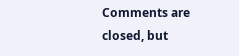Comments are closed, but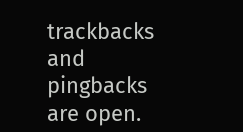trackbacks and pingbacks are open.